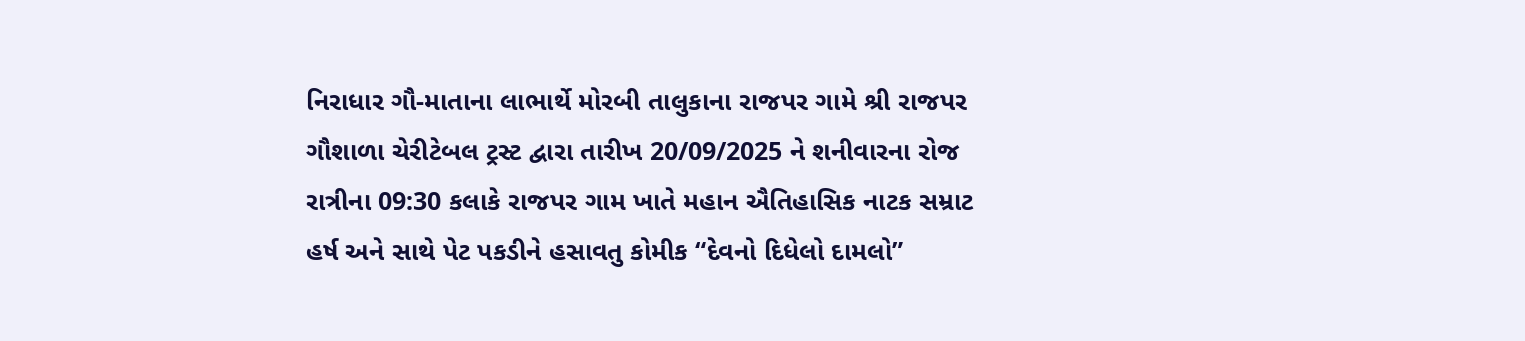નિરાધાર ગૌ-માતાના લાભાર્થે મોરબી તાલુકાના રાજપર ગામે શ્રી રાજપર ગૌશાળા ચેરીટેબલ ટ્રસ્ટ દ્વારા તારીખ 20/09/2025 ને શનીવારના રોજ રાત્રીના 09:30 કલાકે રાજપર ગામ ખાતે મહાન ઐતિહાસિક નાટક સમ્રાટ હર્ષ અને સાથે પેટ પકડીને હસાવતુ કોમીક “દેવનો દિધેલો દામલો”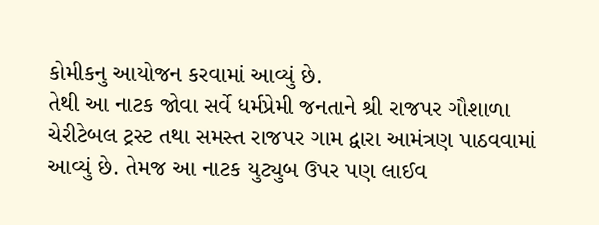કોમીકનુ આયોજન કરવામાં આવ્યું છે.
તેથી આ નાટક જોવા સર્વે ધર્મપ્રેમી જનતાને શ્રી રાજપર ગૌશાળા ચેરીટેબલ ટ્રસ્ટ તથા સમસ્ત રાજપર ગામ દ્વારા આમંત્રણ પાઠવવામાં આવ્યું છે. તેમજ આ નાટક યુટ્યુબ ઉપર પણ લાઈવ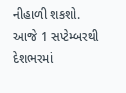નીહાળી શકશો.
આજે 1 સપ્ટેમ્બરથી દેશભરમાં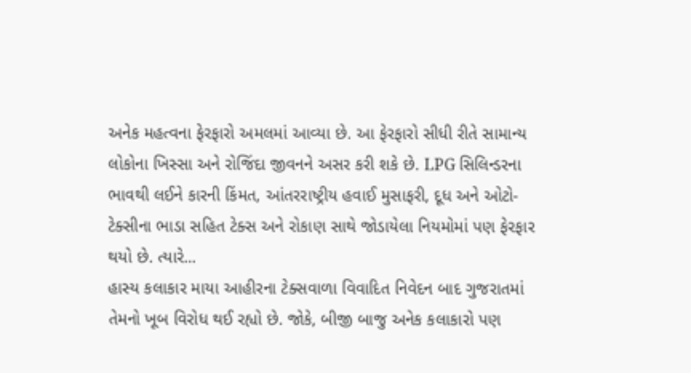અનેક મહત્વના ફેરફારો અમલમાં આવ્યા છે. આ ફેરફારો સીધી રીતે સામાન્ય લોકોના ખિસ્સા અને રોજિંદા જીવનને અસર કરી શકે છે. LPG સિલિન્ડરના ભાવથી લઈને કારની કિંમત, આંતરરાષ્ટ્રીય હવાઈ મુસાફરી, દૂધ અને ઓટો-ટેક્સીના ભાડા સહિત ટેક્સ અને રોકાણ સાથે જોડાયેલા નિયમોમાં પણ ફેરફાર થયો છે. ત્યારે...
હાસ્ય કલાકાર માયા આહીરના ટેક્સવાળા વિવાદિત નિવેદન બાદ ગુજરાતમાં તેમનો ખૂબ વિરોધ થઈ રહ્યો છે. જોકે, બીજી બાજુ અનેક કલાકારો પણ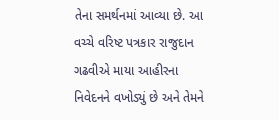તેના સમર્થનમાં આવ્યા છે. આ વચ્ચે વરિષ્ટ પત્રકાર રાજુદાન ગઢવીએ માયા આહીરના નિવેદનને વખોડ્યું છે અને તેમને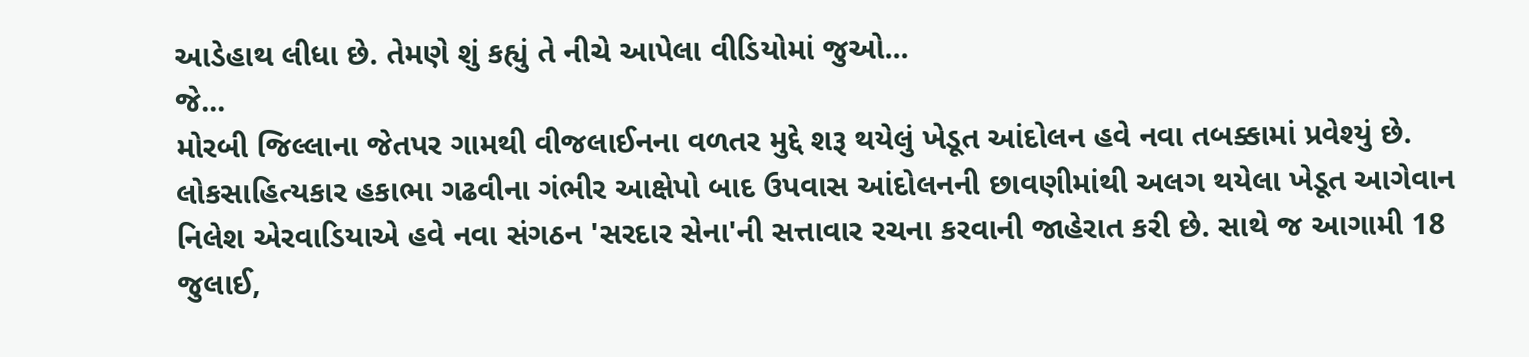આડેહાથ લીધા છે. તેમણે શું કહ્યું તે નીચે આપેલા વીડિયોમાં જુઓ...
જે...
મોરબી જિલ્લાના જેતપર ગામથી વીજલાઈનના વળતર મુદ્દે શરૂ થયેલું ખેડૂત આંદોલન હવે નવા તબક્કામાં પ્રવેશ્યું છે. લોકસાહિત્યકાર હકાભા ગઢવીના ગંભીર આક્ષેપો બાદ ઉપવાસ આંદોલનની છાવણીમાંથી અલગ થયેલા ખેડૂત આગેવાન નિલેશ એરવાડિયાએ હવે નવા સંગઠન 'સરદાર સેના'ની સત્તાવાર રચના કરવાની જાહેરાત કરી છે. સાથે જ આગામી 18 જુલાઈ,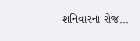શનિવારના રોજ...